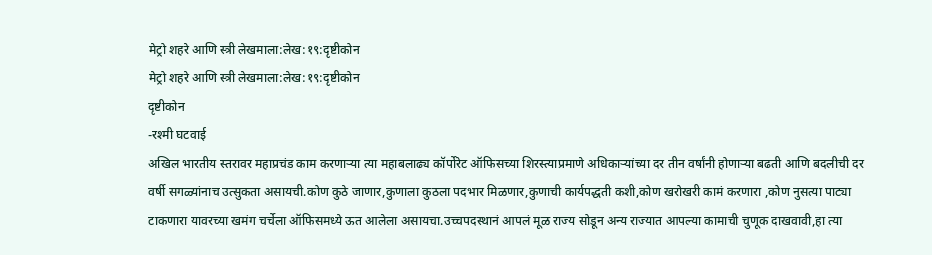मेट्रो शहरे आणि स्त्री लेखमाला:लेख:१९:दृष्टीकोन
मेट्रो शहरे आणि स्त्री लेखमाला:लेख:१९:दृष्टीकोन
दृष्टीकोन
-रश्मी घटवाई
अखिल भारतीय स्तरावर महाप्रचंड काम करणाऱ्या त्या महाबलाढ्य कॉर्पोरेट ऑफिसच्या शिरस्त्याप्रमाणे अधिकाऱ्यांच्या दर तीन वर्षांनी होणाऱ्या बढती आणि बदलीची दर वर्षी सगळ्यांनाच उत्सुकता असायची.कोण कुठे जाणार,कुणाला कुठला पदभार मिळणार,कुणाची कार्यपद्धती कशी,कोण खरोखरी कामं करणारा ,कोण नुसत्या पाट्या टाकणारा यावरच्या खमंग चर्चेला ऑफिसमध्ये ऊत आलेला असायचा.उच्चपदस्थानं आपलं मूळ राज्य सोडून अन्य राज्यात आपल्या कामाची चुणूक दाखवावी,हा त्या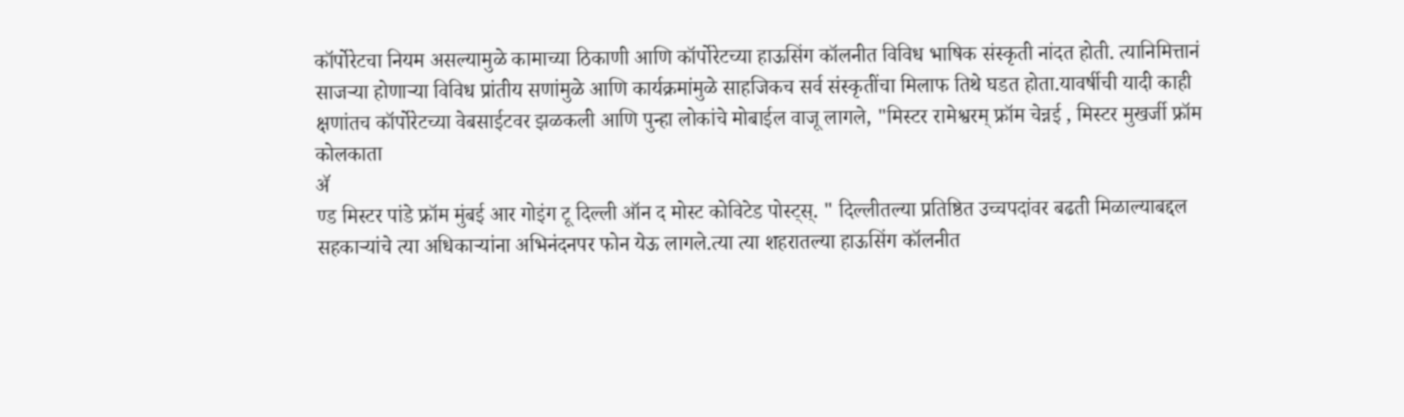कॉर्पोरेटचा नियम असल्यामुळे कामाच्या ठिकाणी आणि कॉर्पोरेटच्या हाऊसिंग कॉलनीत विविध भाषिक संस्कृती नांदत होती. त्यानिमित्तानं साजऱ्या होणाऱ्या विविध प्रांतीय सणांमुळे आणि कार्यक्रमांमुळे साहजिकच सर्व संस्कृतींचा मिलाफ तिथे घडत होता.यावर्षीची यादी काही क्षणांतच कॉर्पोरेटच्या वेबसाईटवर झळकली आणि पुन्हा लोकांचे मोबाईल वाजू लागले, "मिस्टर रामेश्वरम् फ्रॉम चेन्नई , मिस्टर मुखर्जी फ्रॉम कोलकाता
ॲ
ण्ड मिस्टर पांडे फ्रॉम मुंबई आर गोइंग टू दिल्ली ऑन द मोस्ट कोविटेड पोस्ट्स्. " दिल्लीतल्या प्रतिष्ठित उच्चपदांवर बढती मिळाल्याबद्दल सहकाऱ्यांचे त्या अधिकाऱ्यांना अभिनंदनपर फोन येऊ लागले.त्या त्या शहरातल्या हाऊसिंग कॉलनीत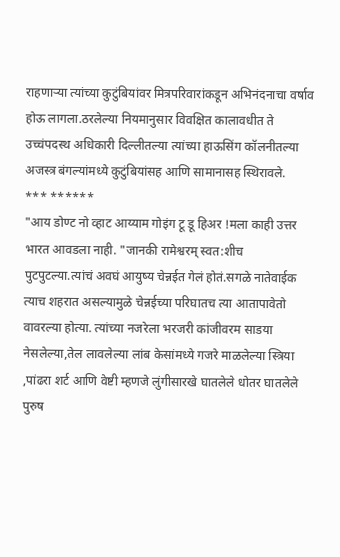राहणाऱ्या त्यांच्या कुटुंबियांवर मित्रपरिवारांकडून अभिनंदनाचा वर्षाव होऊ लागला.ठरलेल्या नियमानुसार विवक्षित कालावधीत ते उच्चंपदस्थ अधिकारी दिल्लीतल्या त्यांच्या हाऊसिंग कॉलनीतल्या अजस्त्र बंगल्यांमध्ये कुटुंबियांसह आणि सामानासह स्थिरावले.
*** ******
"आय डोण्ट नो व्हाट आय्याम गोइंग टू डू हिअर !मला काही उत्तर भारत आवडला नाही. "जानकी रामेश्वरम् स्वत:शीच पुटपुटल्या.त्यांचं अवघं आयुष्य चेन्नईत गेलं होतं.सगळे नातेवाईक त्याच शहरात असल्यामुळे चेन्नईच्या परिघातच त्या आतापावेतो वावरल्या होत्या. त्यांच्या नजरेला भरजरी कांजीवरम साडया नेसलेल्या,तेल लावलेल्या लांब केसांमध्ये गजरे माळलेल्या स्त्रिया ,पांढरा शर्ट आणि वेष्टी म्हणजे लुंगीसारखे घातलेले धोतर घातलेले पुरुष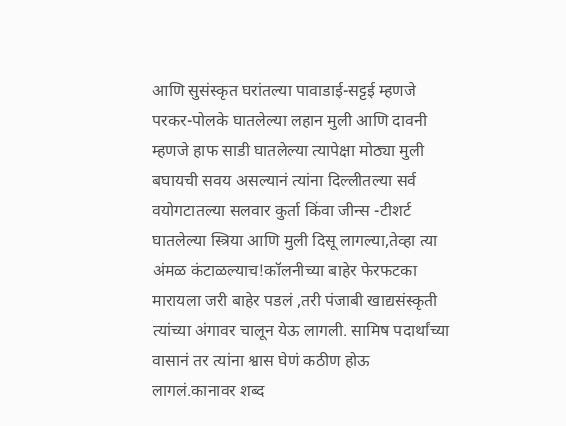आणि सुसंस्कृत घरांतल्या पावाडाई-सट्टई म्हणजे परकर-पोलके घातलेल्या लहान मुली आणि दावनी म्हणजे हाफ साडी घातलेल्या त्यापेक्षा मोठ्या मुली बघायची सवय असल्यानं त्यांना दिल्लीतल्या सर्व वयोगटातल्या सलवार कुर्ता किंवा जीन्स -टीशर्ट घातलेल्या स्त्रिया आणि मुली दिसू लागल्या,तेव्हा त्या अंमळ कंटाळल्याच!कॉलनीच्या बाहेर फेरफटका मारायला जरी बाहेर पडलं ,तरी पंजाबी खाद्यसंस्कृती त्यांच्या अंगावर चालून येऊ लागली. सामिष पदार्थांच्या वासानं तर त्यांना श्वास घेणं कठीण होऊ लागलं.कानावर शब्द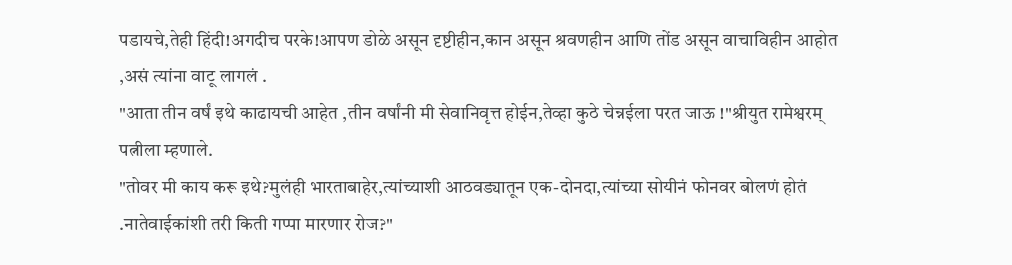पडायचे,तेही हिंदी!अगदीच परके!आपण डोळे असून दृष्टीहीन,कान असून श्रवणहीन आणि तोंड असून वाचाविहीन आहोत ,असं त्यांना वाटू लागलं .
"आता तीन वर्षं इथे काढायची आहेत ,तीन वर्षांनी मी सेवानिवृत्त होईन,तेव्हा कुठे चेन्नईला परत जाऊ !"श्रीयुत रामेश्वरम् पत्नीला म्हणाले.
"तोवर मी काय करू इथे?मुलंही भारताबाहेर,त्यांच्याशी आठवड्यातून एक-दोनदा,त्यांच्या सोयीनं फोनवर बोलणं होतं .नातेवाईकांशी तरी किती गप्पा मारणार रोज?"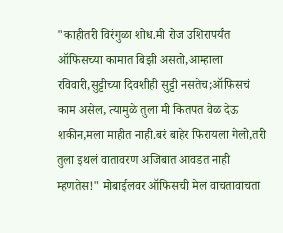"काहीतरी विरंगुळा शोध.मी रोज उशिरापर्यंत ऑफिसच्या कामात बिझी असतो,आम्हाला रविवारी,सुट्टीच्या दिवशीही सुट्टी नसतेच;ऑफिसचं काम असेल, त्यामुळे तुला मी कितपत वेळ देऊ शकीन,मला माहीत नाही.बरं बाहेर फिरायला गेलो,तरी तुला इथलं वातावरण अजिबात आवडत नाही म्हणतेस!" मोबाईलवर ऑफिसची मेल वाचतावाचता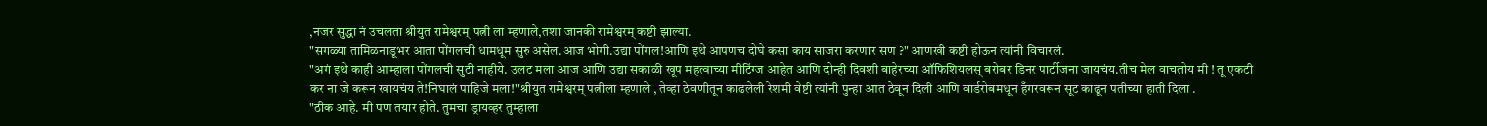,नजर सुद्धा नं उचलता श्रीयुत रामेश्वरम् पत्नी ला म्हणाले,तशा जानकी रामेश्वरम् कष्टी झाल्या.
"सगळ्या तामिळनाडूभर आता पोंगलची धामधूम सुरु असेल.आज भोगी.उद्या पोंगल!आणि इथे आपणच दोघे कसा काय साजरा करणार सण ?" आणखी कष्टी होऊन त्यांनी विचारलं.
"अगं इथे काही आम्हाला पोंगलची सुटी नाहीये. उलट मला आज आणि उद्या सकाळी खूप महत्वाच्या मीटिंग्ज आहेत आणि दोन्ही दिवशी बाहेरच्या ऑफिशियलस् बरोबर डिनर पार्टीजना जायचंय.तीच मेल वाचतोय मी ! तू एकटी कर ना जे करून खायचंय ते!निघालं पाहिजे मला!"श्रीयुत रामेश्वरम् पत्नीला म्हणाले , तेव्हा ठेवणीतून काढलेली रेशमी वेष्टी त्यांनी पुन्हा आत ठेवून दिली आणि वार्डरोबमधून हँगरवरून सूट काढून पतीच्या हाती दिला .
"ठीक आहे. मी पण तयार होते. तुमचा ड्रायव्हर तुम्हाला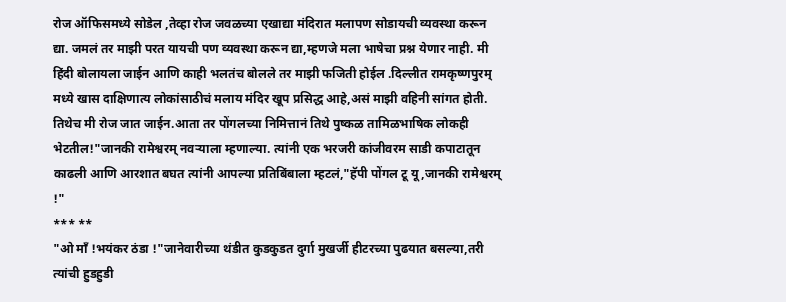रोज ऑफिसमध्ये सोडेल ,तेव्हा रोज जवळच्या एखाद्या मंदिरात मलापण सोडायची व्यवस्था करून द्या. जमलं तर माझी परत यायची पण व्यवस्था करून द्या,म्हणजे मला भाषेचा प्रश्न येणार नाही. मी हिंदी बोलायला जाईन आणि काही भलतंच बोलले तर माझी फजिती होईल .दिल्लीत रामकृष्णपुरम् मध्ये खास दाक्षिणात्य लोकांसाठीचं मलाय मंदिर खूप प्रसिद्ध आहे,असं माझी वहिनी सांगत होती. तिथेच मी रोज जात जाईन.आता तर पोंगलच्या निमित्तानं तिथे पुष्कळ तामिळभाषिक लोकही भेटतील!"जानकी रामेश्वरम् नवऱ्याला म्हणाल्या. त्यांनी एक भरजरी कांजीवरम साडी कपाटातून काढली आणि आरशात बघत त्यांनी आपल्या प्रतिबिंबाला म्हटलं,"हॅपी पोंगल टू यू ,जानकी रामेश्वरम् !"
*** **
"ओ माँ !भयंकर ठंडा !"जानेवारीच्या थंडीत कुडकुडत दुर्गा मुखर्जी हीटरच्या पुढयात बसल्या,तरी त्यांची हुडहुडी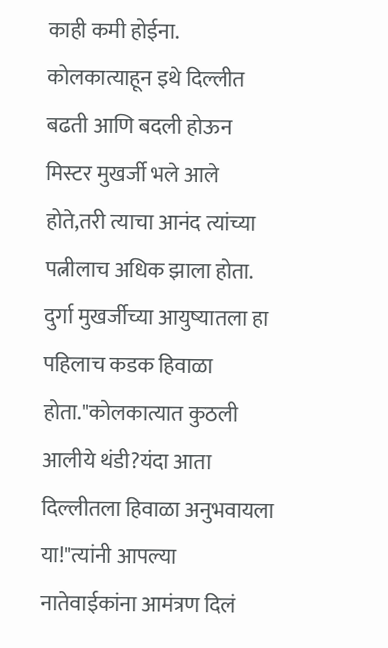काही कमी होईना. कोलकात्याहून इथे दिल्लीत बढती आणि बदली होऊन मिस्टर मुखर्जी भले आले होते,तरी त्याचा आनंद त्यांच्या पत्नीलाच अधिक झाला होता. दुर्गा मुखर्जीच्या आयुष्यातला हा पहिलाच कडक हिवाळा होता."कोलकात्यात कुठली आलीये थंडी?यंदा आता दिल्लीतला हिवाळा अनुभवायला या!"त्यांनी आपल्या नातेवाईकांना आमंत्रण दिलं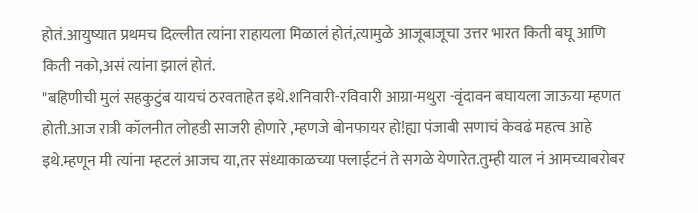होतं.आयुष्यात प्रथमच दिल्लीत त्यांना राहायला मिळालं होतं,त्यामुळे आजूबाजूचा उत्तर भारत किती बघू आणि किती नको,असं त्यांना झालं होतं.
"बहिणीची मुलं सहकुटुंब यायचं ठरवताहेत इथे.शनिवारी-रविवारी आग्रा-मथुरा -वृंदावन बघायला जाऊया म्हणत होती.आज रात्री कॉलनीत लोहडी साजरी होणारे ,म्हणजे बोनफायर हो!ह्या पंजाबी सणाचं केवढं महत्व आहे इथे.म्हणून मी त्यांना म्हटलं आजच या,तर संध्याकाळच्या फ्लाईटनं ते सगळे येणारेत.तुम्ही याल नं आमच्याबरोबर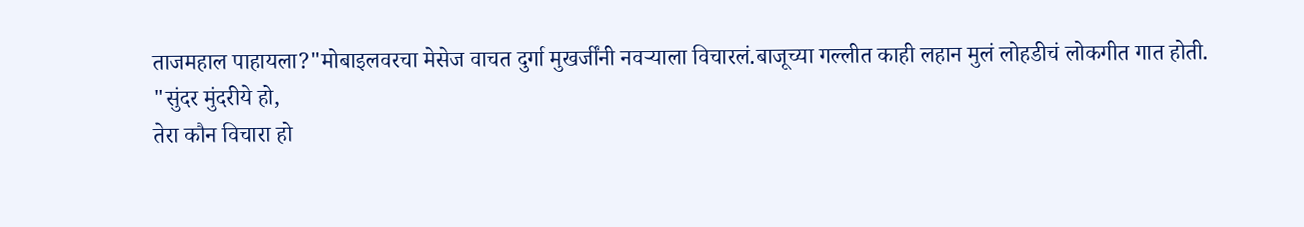ताजमहाल पाहायला?"मोबाइलवरचा मेसेज वाचत दुर्गा मुखर्जींनी नवऱ्याला विचारलं.बाजूच्या गल्लीत काही लहान मुलं लोहडीचं लोकगीत गात होती.
"सुंदर मुंदरीये हो,
तेरा कौन विचारा हो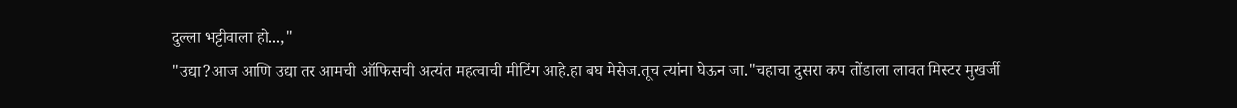दुल्ला भट्टीवाला हो...,"
"उद्या?आज आणि उद्या तर आमची ऑफिसची अत्यंत महत्वाची मीटिंग आहे.हा बघ मेसेज.तूच त्यांना घेऊन जा."चहाचा दुसरा कप तोंडाला लावत मिस्टर मुखर्जी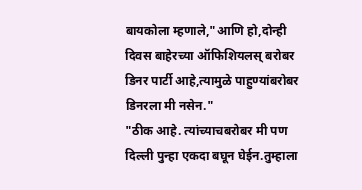बायकोला म्हणाले,"आणि हो,दोन्ही दिवस बाहेरच्या ऑफिशियलस् बरोबर डिनर पार्टी आहे,त्यामुळे पाहुण्यांबरोबर डिनरला मी नसेन."
"ठीक आहे. त्यांच्याचबरोबर मी पण दिल्ली पुन्हा एकदा बघून घेईन.तुम्हाला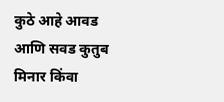कुठे आहे आवड आणि सवड कुतुब मिनार किंवा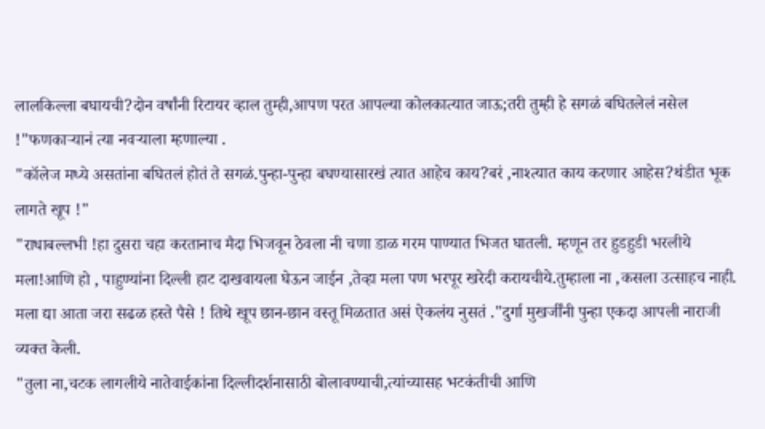लालकिल्ला बघायची?दोन वर्षांनी रिटायर व्हाल तुम्ही,आपण परत आपल्या कोलकात्यात जाऊ;तरी तुम्ही हे सगळं बघितलेलं नसेल !"फणकाऱ्यानं त्या नवऱ्याला म्हणाल्या .
"कॉलेज मध्ये असतांना बघितलं होतं ते सगळं.पुन्हा-पुन्हा बघण्यासारखं त्यात आहेच काय?बरं ,नाश्त्यात काय करणार आहेस?थंडीत भूक लागते खूप !"
"राधाबल्लभी !हा दुसरा चहा करतानाच मैदा भिजवून ठेवला नी चणा डाळ गरम पाण्यात भिजत घातली. म्हणून तर हुडहुडी भरलीये मला!आणि हो , पाहुण्यांना दिल्ली हाट दाखवायला घेऊन जाईन ,तेव्हा मला पण भरपूर खरेदी करायचीये.तुम्हाला ना ,कसला उत्साहच नाही. मला द्या आता जरा सढळ हस्ते पैसे ! तिथे खूप छान-छान वस्तू मिळतात असं ऐकलंय नुसतं ."दुर्गा मुखर्जींनी पुन्हा एकदा आपली नाराजी व्यक्त केली.
"तुला ना,चटक लागलीये नातेवाईकांना दिल्लीदर्शनासाठी बोलावण्याची,त्यांच्यासह भटकंतीची आणि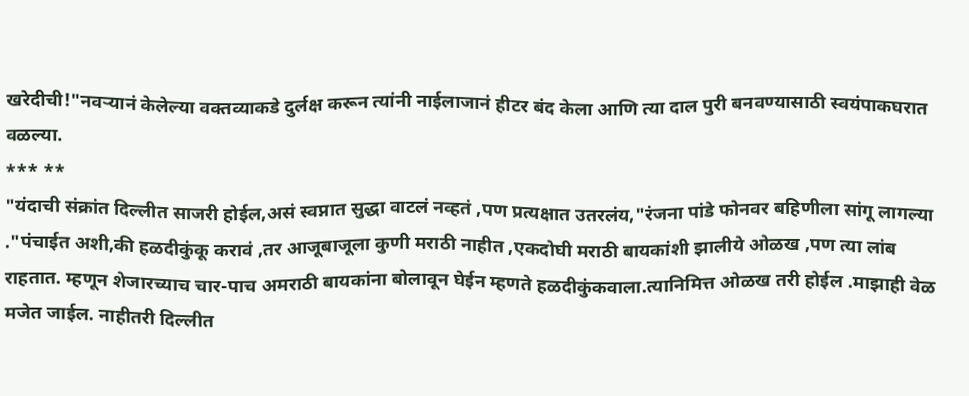खरेदीची!"नवऱ्यानं केलेल्या वक्तव्याकडे दुर्लक्ष करून त्यांनी नाईलाजानं हीटर बंद केला आणि त्या दाल पुरी बनवण्यासाठी स्वयंपाकघरात वळल्या.
*** **
"यंदाची संक्रांत दिल्लीत साजरी होईल,असं स्वप्नात सुद्धा वाटलं नव्हतं ,पण प्रत्यक्षात उतरलंय,"रंजना पांडे फोनवर बहिणीला सांगू लागल्या ."पंचाईत अशी,की हळदीकुंकू करावं ,तर आजूबाजूला कुणी मराठी नाहीत ,एकदोघी मराठी बायकांशी झालीये ओळख ,पण त्या लांब राहतात. म्हणून शेजारच्याच चार-पाच अमराठी बायकांना बोलावून घेईन म्हणते हळदीकुंकवाला.त्यानिमित्त ओळख तरी होईल .माझाही वेळ मजेत जाईल. नाहीतरी दिल्लीत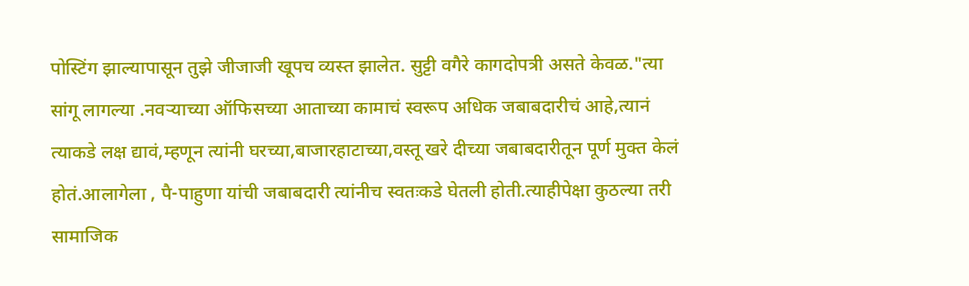पोस्टिंग झाल्यापासून तुझे जीजाजी खूपच व्यस्त झालेत. सुट्टी वगैरे कागदोपत्री असते केवळ."त्या सांगू लागल्या .नवऱ्याच्या ऑफिसच्या आताच्या कामाचं स्वरूप अधिक जबाबदारीचं आहे,त्यानं त्याकडे लक्ष द्यावं,म्हणून त्यांनी घरच्या,बाजारहाटाच्या,वस्तू खरे दीच्या जबाबदारीतून पूर्ण मुक्त केलं होतं.आलागेला , पै-पाहुणा यांची जबाबदारी त्यांनीच स्वतःकडे घेतली होती.त्याहीपेक्षा कुठल्या तरी सामाजिक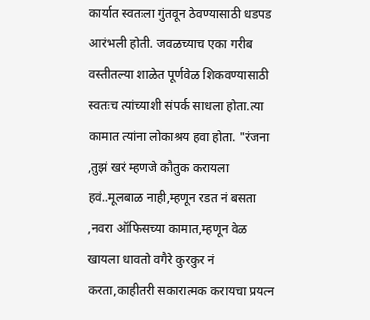कार्यात स्वतःला गुंतवून ठेवण्यासाठी धडपड आरंभली होती. जवळच्याच एका गरीब वस्तीतल्या शाळेत पूर्णवेळ शिकवण्यासाठी स्वतःच त्यांच्याशी संपर्क साधला होता.त्या कामात त्यांना लोकाश्रय हवा होता. "रंजना ,तुझं खरं म्हणजे कौतुक करायला हवं..मूलबाळ नाही,म्हणून रडत नं बसता ,नवरा ऑफिसच्या कामात,म्हणून वेळ खायला धावतो वगैरे कुरकुर नं करता,काहीतरी सकारात्मक करायचा प्रयत्न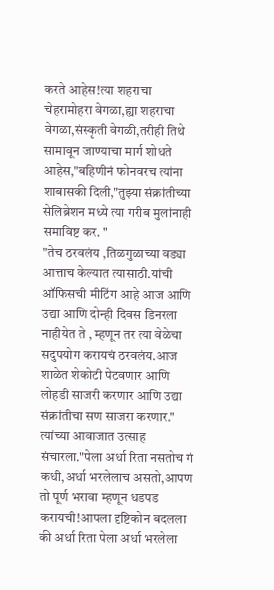करते आहेस!त्या शहराचा चेहरामोहरा वेगळा,ह्या शहराचा वेगळा,संस्कृती वेगळी,तरीही तिथे सामावून जाण्याचा मार्ग शोधते आहेस,"बहिणीनं फोनवरच त्यांना शाबासकी दिली,"तुझ्या संक्रांतीच्या सेलिब्रेशन मध्ये त्या गरीब मुलांनाही समाविष्ट कर. "
"तेच ठरवलंय ,तिळगुळाच्या वड्या आत्ताच केल्यात त्यासाठी.यांची ऑफिसची मीटिंग आहे आज आणि उद्या आणि दोन्ही दिवस डिनरला नाहीयेत ते , म्हणून तर त्या वेळेचा सदुपयोग करायचं ठरवलंय.आज शाळेत शेकोटी पेटवणार आणि लोहडी साजरी करणार आणि उद्या संक्रांतीचा सण साजरा करणार." त्यांच्या आवाजात उत्साह संचारला."पेला अर्धा रिता नसतोच गं कधी,अर्धा भरलेलाच असतो,आपण तो पूर्ण भरावा म्हणून धडपड करायची!आपला दृष्टिकोन बदलला की अर्धा रिता पेला अर्धा भरलेला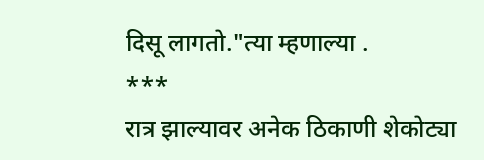दिसू लागतो."त्या म्हणाल्या .
***
रात्र झाल्यावर अनेक ठिकाणी शेकोट्या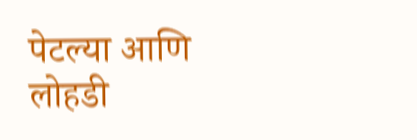पेटल्या आणि लोहडी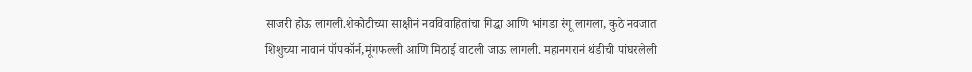साजरी होऊ लागली.शेकोटीच्या साक्षीनं नवविवाहितांचा गिद्धा आणि भांगडा रंगू लागला, कुठे नवजात शिशुच्या नावानं पॉपकॉर्न,मूंगफल्ली आणि मिठाई वाटली जाऊ लागली. महानगरानं थंडीची पांघरलेली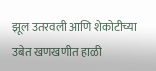झूल उतरवली आणि शेकोटीच्या उबेत खणखणीत हाळी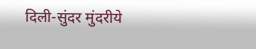दिली-सुंदर मुंदरीये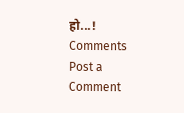हो...!
Comments
Post a Comment